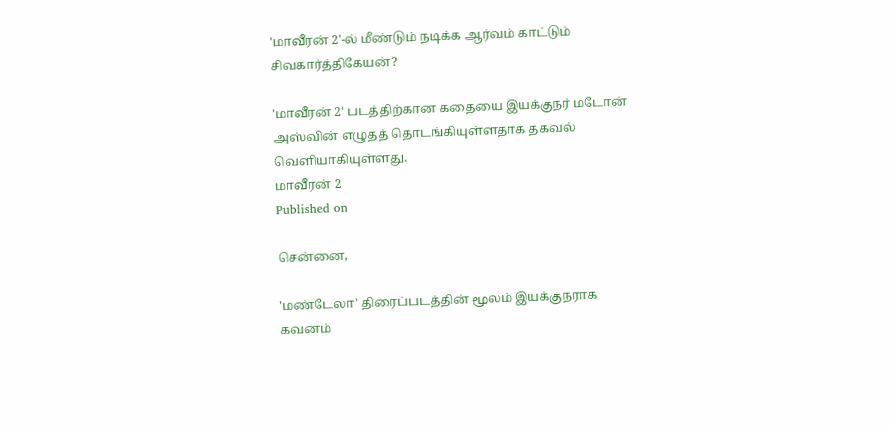'மாவீரன் 2'-ல் மீண்டும் நடிக்க ஆர்வம் காட்டும் சிவகார்த்திகேயன்?

'மாவீரன் 2' படத்திற்கான கதையை இயக்குநர் மடோன் அஸ்வின் எழுதத் தொடங்கியுள்ளதாக தகவல் வெளியாகியுள்ளது.
மாவீரன் 2
Published on

சென்னை,

'மண்டேலா' திரைப்படத்தின் மூலம் இயக்குநராக கவனம்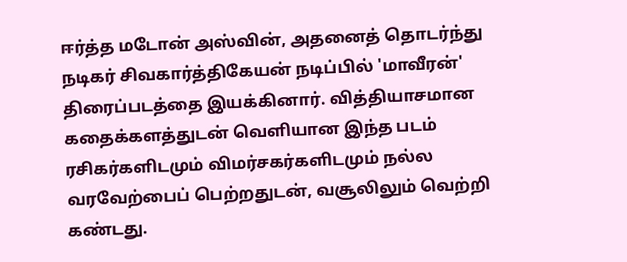ஈர்த்த மடோன் அஸ்வின், அதனைத் தொடர்ந்து நடிகர் சிவகார்த்திகேயன் நடிப்பில் 'மாவீரன்' திரைப்படத்தை இயக்கினார். வித்தியாசமான கதைக்களத்துடன் வெளியான இந்த படம் ரசிகர்களிடமும் விமர்சகர்களிடமும் நல்ல வரவேற்பைப் பெற்றதுடன், வசூலிலும் வெற்றி கண்டது.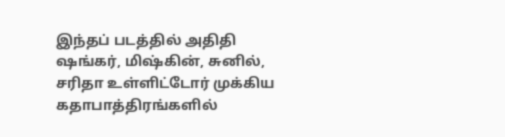இந்தப் படத்தில் அதிதி ஷங்கர், மிஷ்கின், சுனில், சரிதா உள்ளிட்டோர் முக்கிய கதாபாத்திரங்களில்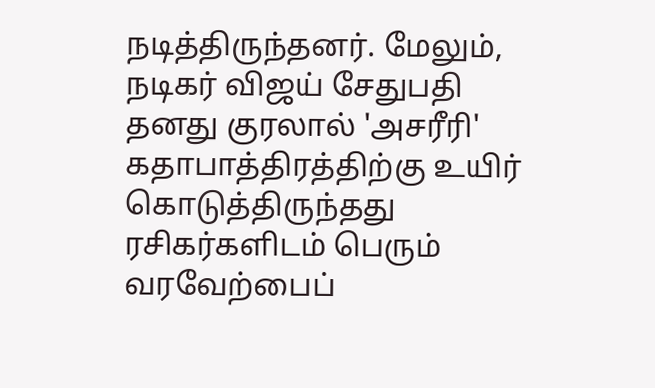நடித்திருந்தனர். மேலும், நடிகர் விஜய் சேதுபதி தனது குரலால் 'அசரீரி' கதாபாத்திரத்திற்கு உயிர் கொடுத்திருந்தது ரசிகர்களிடம் பெரும் வரவேற்பைப்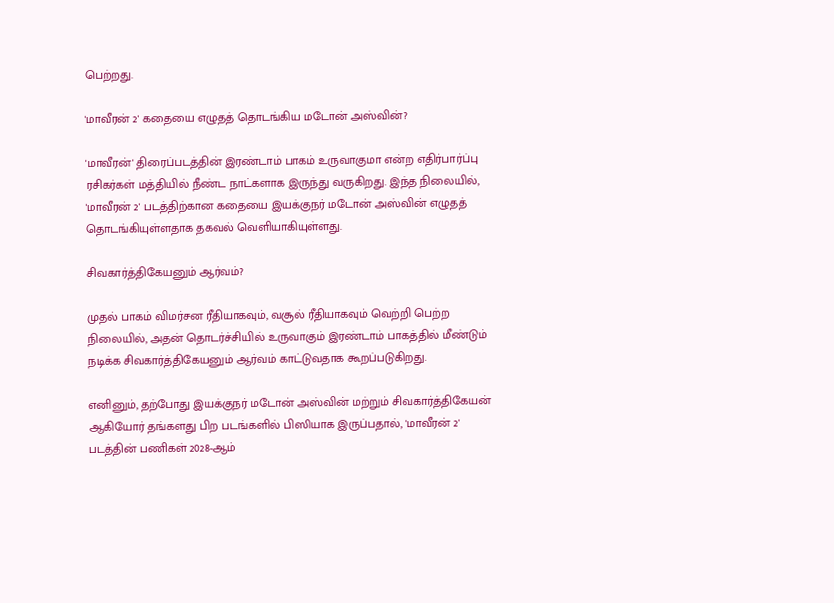பெற்றது.

'மாவீரன் 2' கதையை எழுதத் தொடங்கிய மடோன் அஸ்வின்?

'மாவீரன்' திரைப்படத்தின் இரண்டாம் பாகம் உருவாகுமா என்ற எதிர்பார்ப்பு ரசிகர்கள் மத்தியில் நீண்ட நாட்களாக இருந்து வருகிறது. இந்த நிலையில், 'மாவீரன் 2' படத்திற்கான கதையை இயக்குநர் மடோன் அஸ்வின் எழுதத் தொடங்கியுள்ளதாக தகவல் வெளியாகியுள்ளது.

சிவகார்த்திகேயனும் ஆர்வம்?

முதல் பாகம் விமர்சன ரீதியாகவும், வசூல் ரீதியாகவும் வெற்றி பெற்ற நிலையில், அதன் தொடர்ச்சியில் உருவாகும் இரண்டாம் பாகத்தில் மீண்டும் நடிக்க சிவகார்த்திகேயனும் ஆர்வம் காட்டுவதாக கூறப்படுகிறது.

எனினும், தற்போது இயக்குநர் மடோன் அஸ்வின் மற்றும் சிவகார்த்திகேயன் ஆகியோர் தங்களது பிற படங்களில் பிஸியாக இருப்பதால், 'மாவீரன் 2' படத்தின் பணிகள் 2028-ஆம்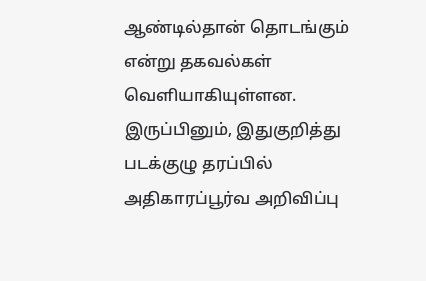ஆண்டில்தான் தொடங்கும் என்று தகவல்கள் வெளியாகியுள்ளன. இருப்பினும், இதுகுறித்து படக்குழு தரப்பில் அதிகாரப்பூர்வ அறிவிப்பு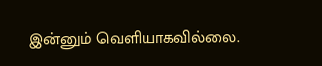இன்னும் வெளியாகவில்லை.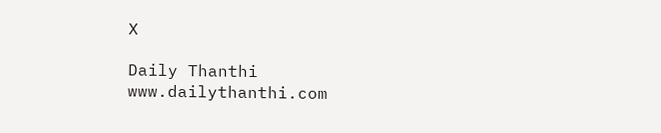X

Daily Thanthi
www.dailythanthi.com